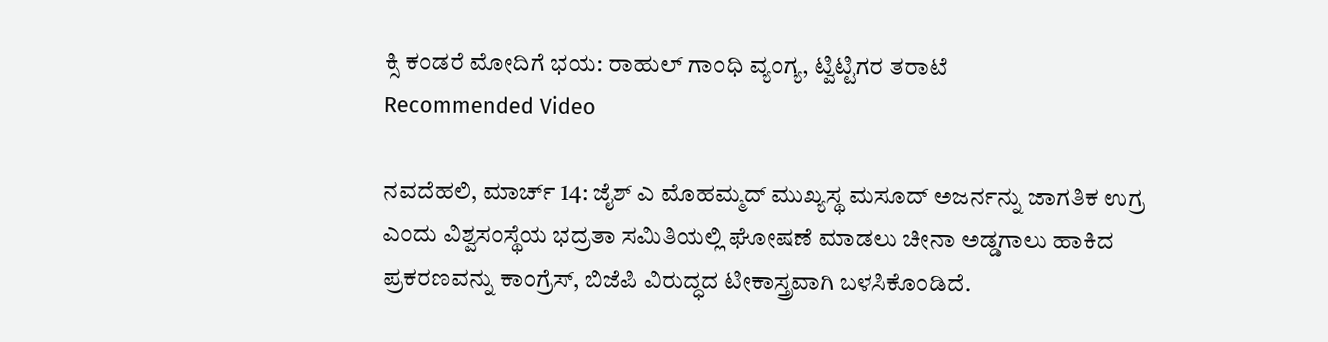ಕ್ಸಿ ಕಂಡರೆ ಮೋದಿಗೆ ಭಯ: ರಾಹುಲ್ ಗಾಂಧಿ ವ್ಯಂಗ್ಯ, ಟ್ವಿಟ್ಟಿಗರ ತರಾಟೆ
Recommended Video

ನವದೆಹಲಿ, ಮಾರ್ಚ್ 14: ಜೈಶ್ ಎ ಮೊಹಮ್ಮದ್ ಮುಖ್ಯಸ್ಥ ಮಸೂದ್ ಅಜರ್ನನ್ನು ಜಾಗತಿಕ ಉಗ್ರ ಎಂದು ವಿಶ್ವಸಂಸ್ಥೆಯ ಭದ್ರತಾ ಸಮಿತಿಯಲ್ಲಿ ಘೋಷಣೆ ಮಾಡಲು ಚೀನಾ ಅಡ್ಡಗಾಲು ಹಾಕಿದ ಪ್ರಕರಣವನ್ನು ಕಾಂಗ್ರೆಸ್, ಬಿಜೆಪಿ ವಿರುದ್ಧದ ಟೀಕಾಸ್ತ್ರವಾಗಿ ಬಳಸಿಕೊಂಡಿದೆ.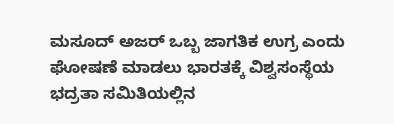ಮಸೂದ್ ಅಜರ್ ಒಬ್ಬ ಜಾಗತಿಕ ಉಗ್ರ ಎಂದು ಘೋಷಣೆ ಮಾಡಲು ಭಾರತಕ್ಕೆ ವಿಶ್ವಸಂಸ್ಥೆಯ ಭದ್ರತಾ ಸಮಿತಿಯಲ್ಲಿನ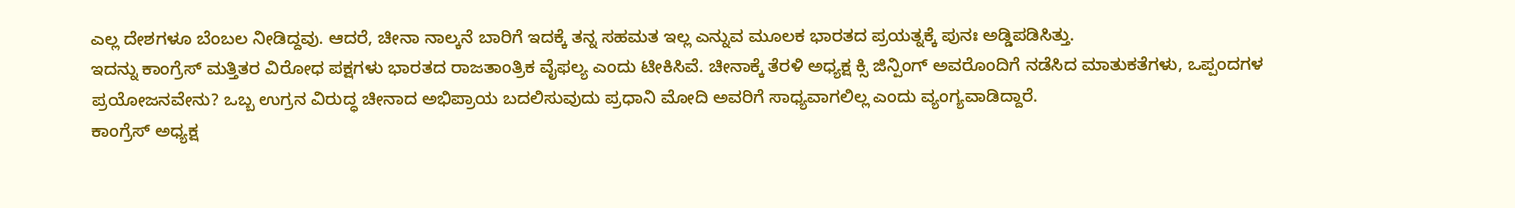ಎಲ್ಲ ದೇಶಗಳೂ ಬೆಂಬಲ ನೀಡಿದ್ದವು. ಆದರೆ, ಚೀನಾ ನಾಲ್ಕನೆ ಬಾರಿಗೆ ಇದಕ್ಕೆ ತನ್ನ ಸಹಮತ ಇಲ್ಲ ಎನ್ನುವ ಮೂಲಕ ಭಾರತದ ಪ್ರಯತ್ನಕ್ಕೆ ಪುನಃ ಅಡ್ಡಿಪಡಿಸಿತ್ತು.
ಇದನ್ನು ಕಾಂಗ್ರೆಸ್ ಮತ್ತಿತರ ವಿರೋಧ ಪಕ್ಷಗಳು ಭಾರತದ ರಾಜತಾಂತ್ರಿಕ ವೈಫಲ್ಯ ಎಂದು ಟೀಕಿಸಿವೆ. ಚೀನಾಕ್ಕೆ ತೆರಳಿ ಅಧ್ಯಕ್ಷ ಕ್ಸಿ ಜಿನ್ಪಿಂಗ್ ಅವರೊಂದಿಗೆ ನಡೆಸಿದ ಮಾತುಕತೆಗಳು, ಒಪ್ಪಂದಗಳ ಪ್ರಯೋಜನವೇನು? ಒಬ್ಬ ಉಗ್ರನ ವಿರುದ್ಧ ಚೀನಾದ ಅಭಿಪ್ರಾಯ ಬದಲಿಸುವುದು ಪ್ರಧಾನಿ ಮೋದಿ ಅವರಿಗೆ ಸಾಧ್ಯವಾಗಲಿಲ್ಲ ಎಂದು ವ್ಯಂಗ್ಯವಾಡಿದ್ದಾರೆ.
ಕಾಂಗ್ರೆಸ್ ಅಧ್ಯಕ್ಷ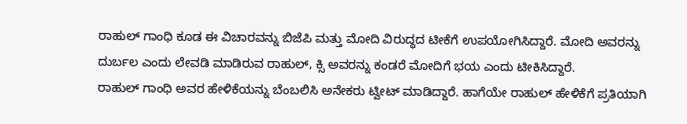ರಾಹುಲ್ ಗಾಂಧಿ ಕೂಡ ಈ ವಿಚಾರವನ್ನು ಬಿಜೆಪಿ ಮತ್ತು ಮೋದಿ ವಿರುದ್ಧದ ಟೀಕೆಗೆ ಉಪಯೋಗಿಸಿದ್ದಾರೆ. ಮೋದಿ ಅವರನ್ನು ದುರ್ಬಲ ಎಂದು ಲೇವಡಿ ಮಾಡಿರುವ ರಾಹುಲ್, ಕ್ಸಿ ಅವರನ್ನು ಕಂಡರೆ ಮೋದಿಗೆ ಭಯ ಎಂದು ಟೀಕಿಸಿದ್ದಾರೆ.
ರಾಹುಲ್ ಗಾಂಧಿ ಅವರ ಹೇಳಿಕೆಯನ್ನು ಬೆಂಬಲಿಸಿ ಅನೇಕರು ಟ್ವೀಟ್ ಮಾಡಿದ್ದಾರೆ. ಹಾಗೆಯೇ ರಾಹುಲ್ ಹೇಳಿಕೆಗೆ ಪ್ರತಿಯಾಗಿ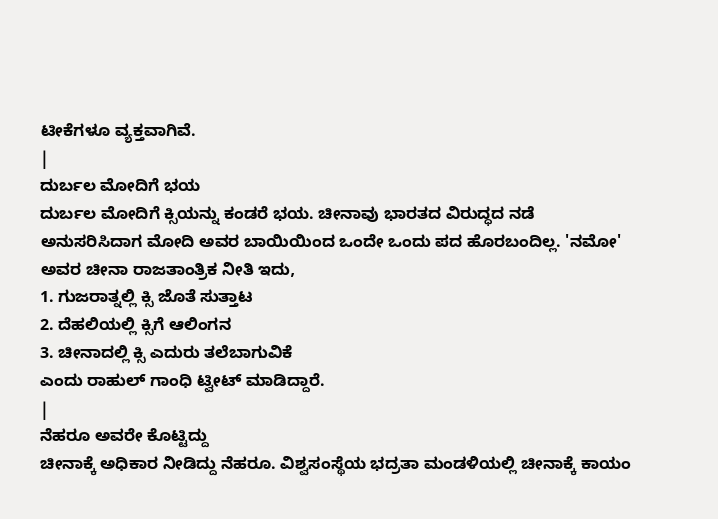ಟೀಕೆಗಳೂ ವ್ಯಕ್ತವಾಗಿವೆ.
|
ದುರ್ಬಲ ಮೋದಿಗೆ ಭಯ
ದುರ್ಬಲ ಮೋದಿಗೆ ಕ್ಸಿಯನ್ನು ಕಂಡರೆ ಭಯ. ಚೀನಾವು ಭಾರತದ ವಿರುದ್ಧದ ನಡೆ ಅನುಸರಿಸಿದಾಗ ಮೋದಿ ಅವರ ಬಾಯಿಯಿಂದ ಒಂದೇ ಒಂದು ಪದ ಹೊರಬಂದಿಲ್ಲ. 'ನಮೋ' ಅವರ ಚೀನಾ ರಾಜತಾಂತ್ರಿಕ ನೀತಿ ಇದು,
1. ಗುಜರಾತ್ನಲ್ಲಿ ಕ್ಸಿ ಜೊತೆ ಸುತ್ತಾಟ
2. ದೆಹಲಿಯಲ್ಲಿ ಕ್ಸಿಗೆ ಆಲಿಂಗನ
3. ಚೀನಾದಲ್ಲಿ ಕ್ಸಿ ಎದುರು ತಲೆಬಾಗುವಿಕೆ
ಎಂದು ರಾಹುಲ್ ಗಾಂಧಿ ಟ್ವೀಟ್ ಮಾಡಿದ್ದಾರೆ.
|
ನೆಹರೂ ಅವರೇ ಕೊಟ್ಟಿದ್ದು
ಚೀನಾಕ್ಕೆ ಅಧಿಕಾರ ನೀಡಿದ್ದು ನೆಹರೂ. ವಿಶ್ವಸಂಸ್ಥೆಯ ಭದ್ರತಾ ಮಂಡಳಿಯಲ್ಲಿ ಚೀನಾಕ್ಕೆ ಕಾಯಂ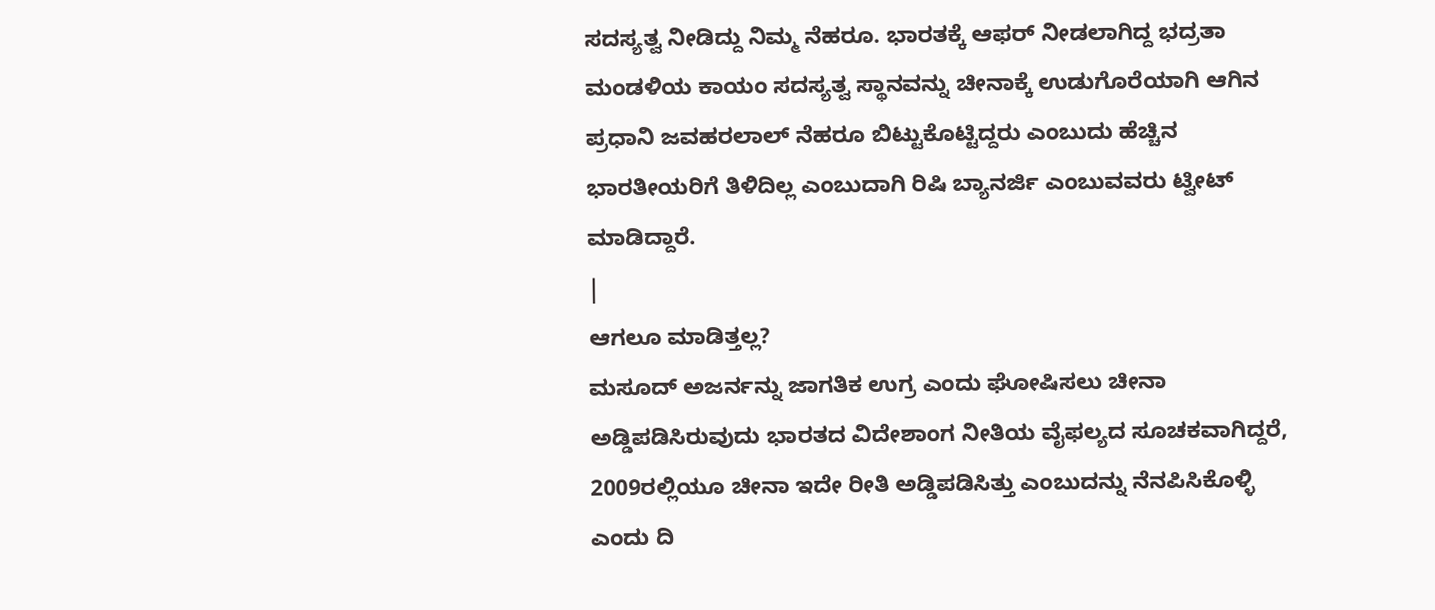ಸದಸ್ಯತ್ವ ನೀಡಿದ್ದು ನಿಮ್ಮ ನೆಹರೂ. ಭಾರತಕ್ಕೆ ಆಫರ್ ನೀಡಲಾಗಿದ್ದ ಭದ್ರತಾ ಮಂಡಳಿಯ ಕಾಯಂ ಸದಸ್ಯತ್ವ ಸ್ಥಾನವನ್ನು ಚೀನಾಕ್ಕೆ ಉಡುಗೊರೆಯಾಗಿ ಆಗಿನ ಪ್ರಧಾನಿ ಜವಹರಲಾಲ್ ನೆಹರೂ ಬಿಟ್ಟುಕೊಟ್ಟಿದ್ದರು ಎಂಬುದು ಹೆಚ್ಚಿನ ಭಾರತೀಯರಿಗೆ ತಿಳಿದಿಲ್ಲ ಎಂಬುದಾಗಿ ರಿಷಿ ಬ್ಯಾನರ್ಜಿ ಎಂಬುವವರು ಟ್ವೀಟ್ ಮಾಡಿದ್ದಾರೆ.
|
ಆಗಲೂ ಮಾಡಿತ್ತಲ್ಲ?
ಮಸೂದ್ ಅಜರ್ನನ್ನು ಜಾಗತಿಕ ಉಗ್ರ ಎಂದು ಘೋಷಿಸಲು ಚೀನಾ ಅಡ್ಡಿಪಡಿಸಿರುವುದು ಭಾರತದ ವಿದೇಶಾಂಗ ನೀತಿಯ ವೈಫಲ್ಯದ ಸೂಚಕವಾಗಿದ್ದರೆ, 2009ರಲ್ಲಿಯೂ ಚೀನಾ ಇದೇ ರೀತಿ ಅಡ್ಡಿಪಡಿಸಿತ್ತು ಎಂಬುದನ್ನು ನೆನಪಿಸಿಕೊಳ್ಳಿ ಎಂದು ದಿ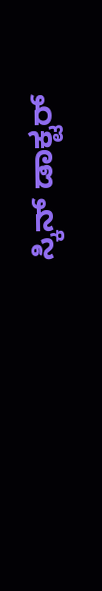ಸ್ಕಿನ್ ಡಾಕ್ಟರ್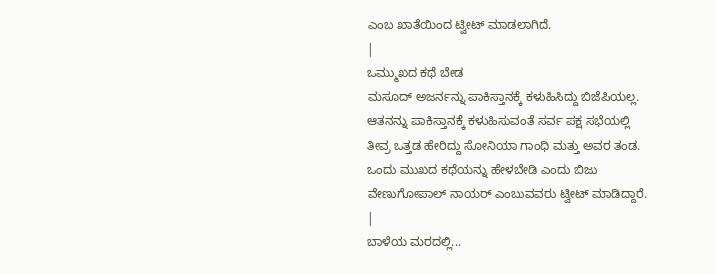ಎಂಬ ಖಾತೆಯಿಂದ ಟ್ವೀಟ್ ಮಾಡಲಾಗಿದೆ.
|
ಒಮ್ಮುಖದ ಕಥೆ ಬೇಡ
ಮಸೂದ್ ಅಜರ್ನನ್ನು ಪಾಕಿಸ್ತಾನಕ್ಕೆ ಕಳುಹಿಸಿದ್ದು ಬಿಜೆಪಿಯಲ್ಲ. ಆತನನ್ನು ಪಾಕಿಸ್ತಾನಕ್ಕೆ ಕಳುಹಿಸುವಂತೆ ಸರ್ವ ಪಕ್ಷ ಸಭೆಯಲ್ಲಿ ತೀವ್ರ ಒತ್ತಡ ಹೇರಿದ್ದು ಸೋನಿಯಾ ಗಾಂಧಿ ಮತ್ತು ಅವರ ತಂಡ. ಒಂದು ಮುಖದ ಕಥೆಯನ್ನು ಹೇಳಬೇಡಿ ಎಂದು ಬಿಜು ವೇಣುಗೋಪಾಲ್ ನಾಯರ್ ಎಂಬುವವರು ಟ್ವೀಟ್ ಮಾಡಿದ್ದಾರೆ.
|
ಬಾಳೆಯ ಮರದಲ್ಲಿ...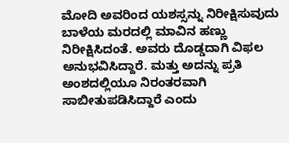ಮೋದಿ ಅವರಿಂದ ಯಶಸ್ಸನ್ನು ನಿರೀಕ್ಷಿಸುವುದು ಬಾಳೆಯ ಮರದಲ್ಲಿ ಮಾವಿನ ಹಣ್ಣು ನಿರೀಕ್ಷಿಸಿದಂತೆ. ಅವರು ದೊಡ್ಡದಾಗಿ ವಿಫಲ ಅನುಭವಿಸಿದ್ದಾರೆ. ಮತ್ತು ಅದನ್ನು ಪ್ರತಿ ಅಂಶದಲ್ಲಿಯೂ ನಿರಂತರವಾಗಿ ಸಾಬೀತುಪಡಿಸಿದ್ದಾರೆ ಎಂದು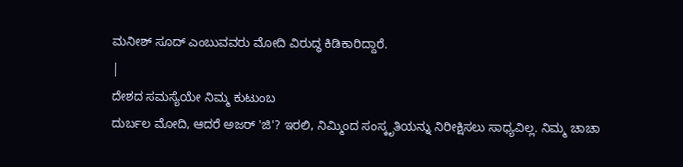ಮನೀಶ್ ಸೂದ್ ಎಂಬುವವರು ಮೋದಿ ವಿರುದ್ಧ ಕಿಡಿಕಾರಿದ್ದಾರೆ.
|
ದೇಶದ ಸಮಸ್ಯೆಯೇ ನಿಮ್ಮ ಕುಟುಂಬ
ದುರ್ಬಲ ಮೋದಿ, ಆದರೆ ಅಜರ್ 'ಜಿ'? ಇರಲಿ, ನಿಮ್ಮಿಂದ ಸಂಸ್ಕೃತಿಯನ್ನು ನಿರೀಕ್ಷಿಸಲು ಸಾಧ್ಯವಿಲ್ಲ. ನಿಮ್ಮ ಚಾಚಾ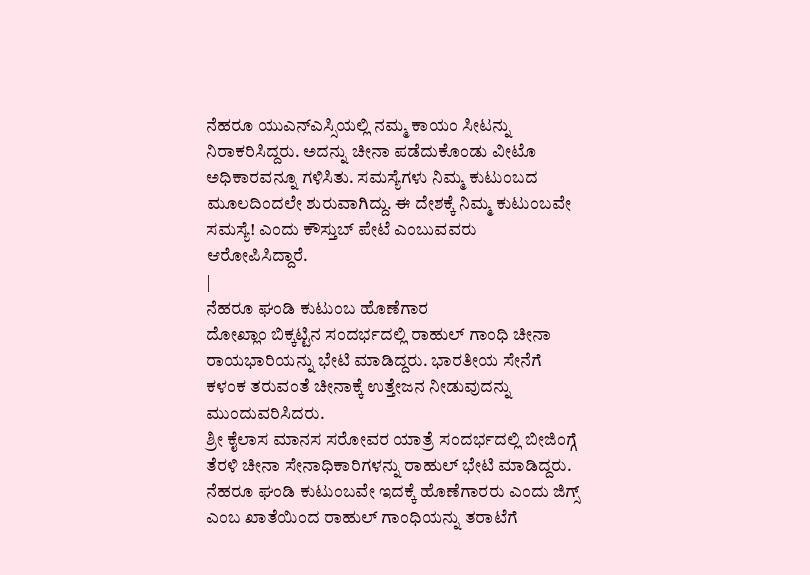ನೆಹರೂ ಯುಎನ್ಎಸ್ಸಿಯಲ್ಲಿ ನಮ್ಮ ಕಾಯಂ ಸೀಟನ್ನು ನಿರಾಕರಿಸಿದ್ದರು. ಅದನ್ನು ಚೀನಾ ಪಡೆದುಕೊಂಡು ವೀಟೊ ಅಧಿಕಾರವನ್ನೂ ಗಳಿಸಿತು. ಸಮಸ್ಯೆಗಳು ನಿಮ್ಮ ಕುಟುಂಬದ ಮೂಲದಿಂದಲೇ ಶುರುವಾಗಿದ್ದು. ಈ ದೇಶಕ್ಕೆ ನಿಮ್ಮ ಕುಟುಂಬವೇ ಸಮಸ್ಯೆ! ಎಂದು ಕೌಸ್ತುಬ್ ಪೇಟೆ ಎಂಬುವವರು ಆರೋಪಿಸಿದ್ದಾರೆ.
|
ನೆಹರೂ ಘಂಡಿ ಕುಟುಂಬ ಹೊಣೆಗಾರ
ದೋಖ್ಲಾಂ ಬಿಕ್ಕಟ್ಟಿನ ಸಂದರ್ಭದಲ್ಲಿ ರಾಹುಲ್ ಗಾಂಧಿ ಚೀನಾ ರಾಯಭಾರಿಯನ್ನು ಭೇಟಿ ಮಾಡಿದ್ದರು. ಭಾರತೀಯ ಸೇನೆಗೆ ಕಳಂಕ ತರುವಂತೆ ಚೀನಾಕ್ಕೆ ಉತ್ತೇಜನ ನೀಡುವುದನ್ನು ಮುಂದುವರಿಸಿದರು.
ಶ್ರೀ ಕೈಲಾಸ ಮಾನಸ ಸರೋವರ ಯಾತ್ರೆ ಸಂದರ್ಭದಲ್ಲಿ ಬೀಜಿಂಗ್ಗೆ ತೆರಳಿ ಚೀನಾ ಸೇನಾಧಿಕಾರಿಗಳನ್ನು ರಾಹುಲ್ ಭೇಟಿ ಮಾಡಿದ್ದರು. ನೆಹರೂ ಘಂಡಿ ಕುಟುಂಬವೇ ಇದಕ್ಕೆ ಹೊಣೆಗಾರರು ಎಂದು ಜಿಗ್ಸ್ ಎಂಬ ಖಾತೆಯಿಂದ ರಾಹುಲ್ ಗಾಂಧಿಯನ್ನು ತರಾಟೆಗೆ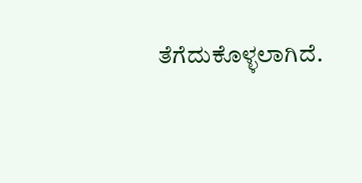ತೆಗೆದುಕೊಳ್ಳಲಾಗಿದೆ.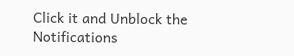Click it and Unblock the Notifications